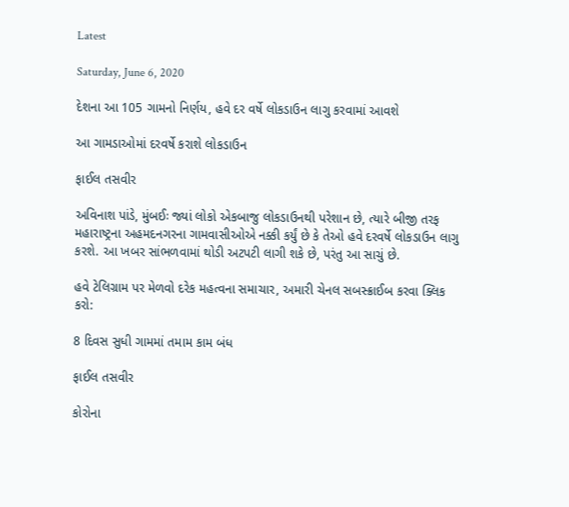Latest

Saturday, June 6, 2020

દેશના આ 105 ગામનો નિર્ણય, હવે દર વર્ષે લોકડાઉન લાગુ કરવામાં આવશે

આ ગામડાઓમાં દરવર્ષે કરાશે લોકડાઉન

ફાઈલ તસવીર

અવિનાશ પાંડે, મુંબઈઃ જ્યાં લોકો એકબાજુ લોકડાઉનથી પરેશાન છે, ત્યારે બીજી તરફ મહારાષ્ટ્રના અહમદનગરના ગામવાસીઓએ નક્કી કર્યું છે કે તેઓ હવે દરવર્ષે લોકડાઉન લાગુ કરશે. આ ખબર સાંભળવામાં થોડી અટપટી લાગી શકે છે, પરંતુ આ સાચું છે.

હવે ટેલિગ્રામ પર મેળવો દરેક મહત્વના સમાચાર, અમારી ચેનલ સબસ્ક્રાઈબ કરવા ક્લિક કરો:

8 દિવસ સુધી ગામમાં તમામ કામ બંધ

ફાઈલ તસવીર

કોરોના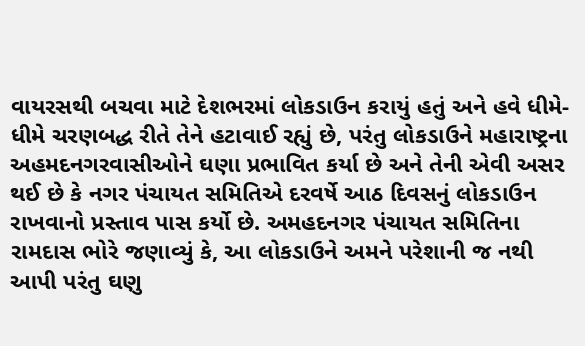વાયરસથી બચવા માટે દેશભરમાં લોકડાઉન કરાયું હતું અને હવે ધીમે-ધીમે ચરણબદ્ધ રીતે તેને હટાવાઈ રહ્યું છે, પરંતુ લોકડાઉને મહારાષ્ટ્રના અહમદનગરવાસીઓને ઘણા પ્રભાવિત કર્યા છે અને તેની એવી અસર થઈ છે કે નગર પંચાયત સમિતિએ દરવર્ષે આઠ દિવસનું લોકડાઉન રાખવાનો પ્રસ્તાવ પાસ કર્યો છે. અમહદનગર પંચાયત સમિતિના રામદાસ ભોરે જણાવ્યું કે, આ લોકડાઉને અમને પરેશાની જ નથી આપી પરંતુ ઘણુ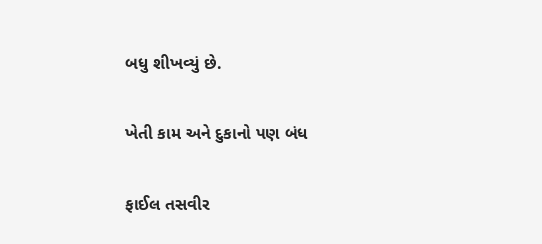બધુ શીખવ્યું છે.

ખેતી કામ અને દુકાનો પણ બંધ

ફાઈલ તસવીર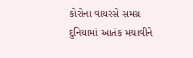કોરોના વાયરસે સમગ્ર દુનિયામાં આતંક મચાવીને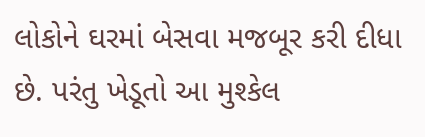લોકોને ઘરમાં બેસવા મજબૂર કરી દીધા છે. પરંતુ ખેડૂતો આ મુશ્કેલ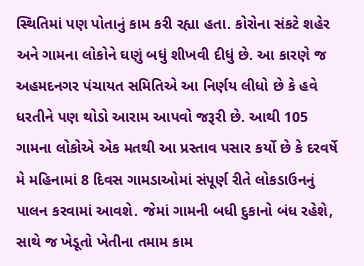સ્થિતિમાં પણ પોતાનું કામ કરી રહ્યા હતા. કોરોના સંકટે શહેર અને ગામના લોકોને ઘણું બધું શીખવી દીધું છે. આ કારણે જ અહમદનગર પંચાયત સમિતિએ આ નિર્ણય લીધો છે કે હવે ધરતીને પણ થોડો આરામ આપવો જરૂરી છે. આથી 105 ગામના લોકોએ એક મતથી આ પ્રસ્તાવ પસાર કર્યો છે કે દરવર્ષે મે મહિનામાં 8 દિવસ ગામડાઓમાં સંપૂર્ણ રીતે લોકડાઉનનું પાલન કરવામાં આવશે. જેમાં ગામની બધી દુકાનો બંધ રહેશે, સાથે જ ખેડૂતો ખેતીના તમામ કામ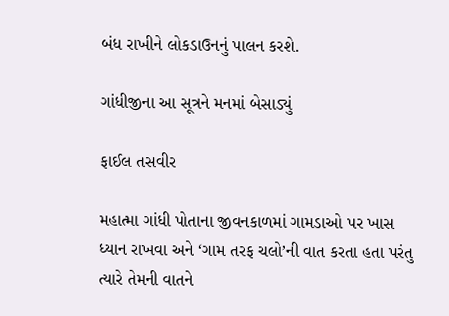બંધ રાખીને લોકડાઉનનું પાલન કરશે.

ગાંધીજીના આ સૂત્રને મનમાં બેસાડ્યું

ફાઈલ તસવીર

મહાત્મા ગાંધી પોતાના જીવનકાળમાં ગામડાઓ પર ખાસ ધ્યાન રાખવા અને ‘ગામ તરફ ચલો’ની વાત કરતા હતા પરંતુ ત્યારે તેમની વાતને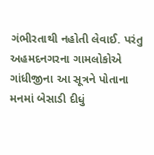ગંભીરતાથી નહોતી લેવાઈ. પરંતુ અહમદનગરના ગામલોકોએ ગાંધીજીના આ સૂત્રને પોતાના મનમાં બેસાડી દીધું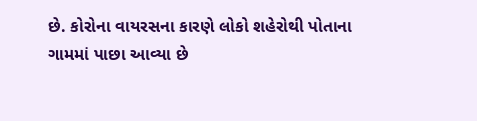છે. કોરોના વાયરસના કારણે લોકો શહેરોથી પોતાના ગામમાં પાછા આવ્યા છે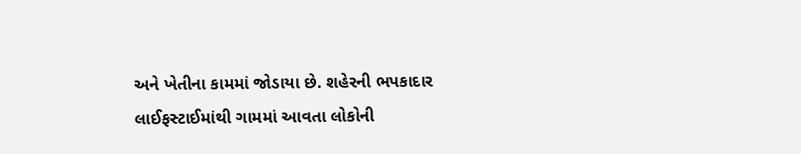અને ખેતીના કામમાં જોડાયા છે. શહેરની ભપકાદાર લાઈફસ્ટાઈમાંથી ગામમાં આવતા લોકોની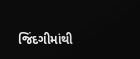જિંદગીમાંથી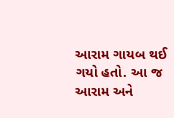આરામ ગાયબ થઈ ગયો હતો. આ જ આરામ અને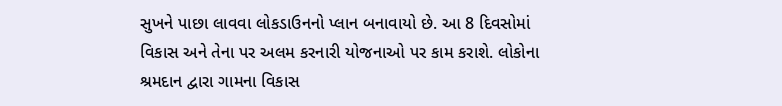સુખને પાછા લાવવા લોકડાઉનનો પ્લાન બનાવાયો છે. આ 8 દિવસોમાં વિકાસ અને તેના પર અલમ કરનારી યોજનાઓ પર કામ કરાશે. લોકોના શ્રમદાન દ્વારા ગામના વિકાસ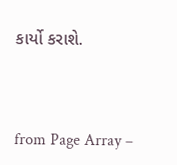કાર્યો કરાશે.



from Page Array –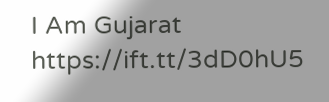I Am Gujarat https://ift.tt/3dD0hU5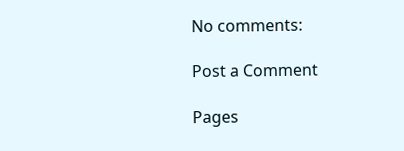No comments:

Post a Comment

Pages